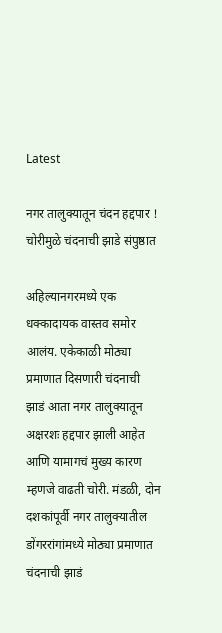Latest

नगर तालुक्यातून चंदन हद्दपार ! चोरीमुळे चंदनाची झाडे संपुष्ठात

अहिल्यानगरमध्ये एक धक्कादायक वास्तव समोर आलंय. एकेकाळी मोठ्या प्रमाणात दिसणारी चंदनाची झाडं आता नगर तालुक्यातून अक्षरशः हद्दपार झाली आहेत आणि यामागचं मुख्य कारण म्हणजे वाढती चोरी. मंडळी, दोन दशकांपूर्वी नगर तालुक्यातील डोंगररांगांमध्ये मोठ्या प्रमाणात चंदनाची झाडं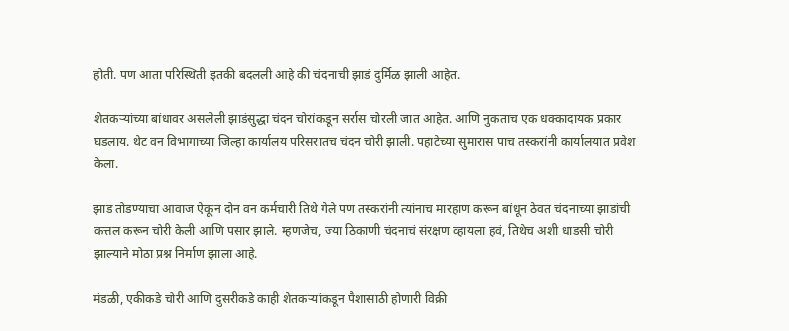होती. पण आता परिस्थिती इतकी बदलली आहे की चंदनाची झाडं दुर्मिळ झाली आहेत.

शेतकऱ्यांच्या बांधावर असलेली झाडंसुद्धा चंदन चोरांकडून सर्रास चोरली जात आहेत. आणि नुकताच एक धक्कादायक प्रकार घडलाय. थेट वन विभागाच्या जिल्हा कार्यालय परिसरातच चंदन चोरी झाली. पहाटेच्या सुमारास पाच तस्करांनी कार्यालयात प्रवेश केला.

झाड तोडण्याचा आवाज ऐकून दोन वन कर्मचारी तिथे गेले पण तस्करांनी त्यांनाच मारहाण करून बांधून ठेवत चंदनाच्या झाडांची कत्तल करून चोरी केली आणि पसार झाले. म्हणजेच, ज्या ठिकाणी चंदनाचं संरक्षण व्हायला हवं, तिथेच अशी धाडसी चोरी झाल्याने मोठा प्रश्न निर्माण झाला आहे.

मंडळी, एकीकडे चोरी आणि दुसरीकडे काही शेतकऱ्यांकडून पैशासाठी होणारी विक्री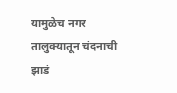यामुळेच नगर तालुक्यातून चंदनाची झाडं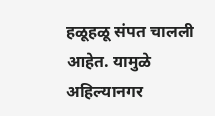हळूहळू संपत चालली आहेत. यामुळे अहिल्यानगर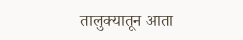तालुक्यातून आता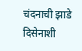चंदनाची झाडे दिसेनाशी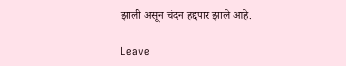झाली असून चंदन हद्दपार झाले आहे.

Leave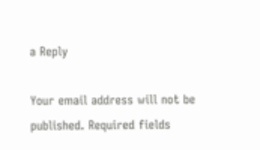a Reply

Your email address will not be published. Required fields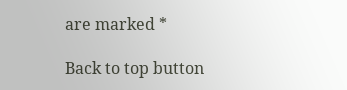are marked *

Back to top button